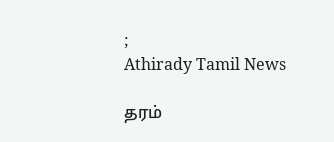;
Athirady Tamil News

தரம்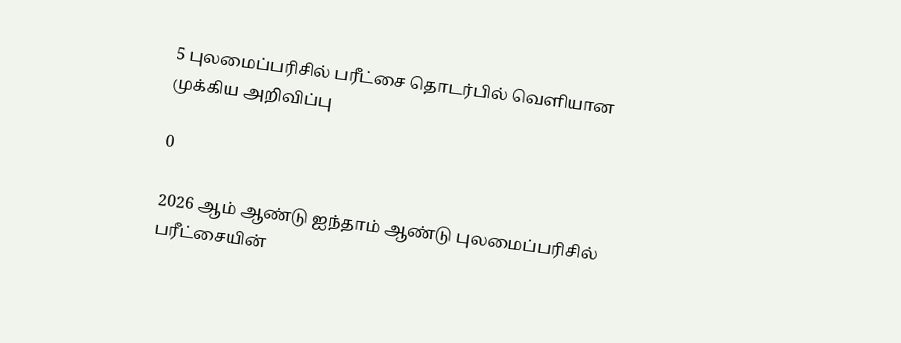5 புலமைப்பரிசில் பரீட்சை தொடர்பில் வெளியான முக்கிய அறிவிப்பு

0

2026 ஆம் ஆண்டு ஐந்தாம் ஆண்டு புலமைப்பரிசில் பரீட்சையின்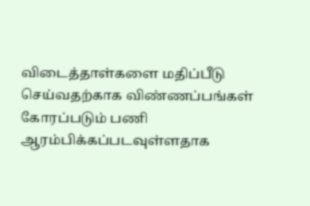விடைத்தாள்களை மதிப்பீடு செய்வதற்காக விண்ணப்பங்கள் கோரப்படும் பணி ஆரம்பிக்கப்படவுள்ளதாக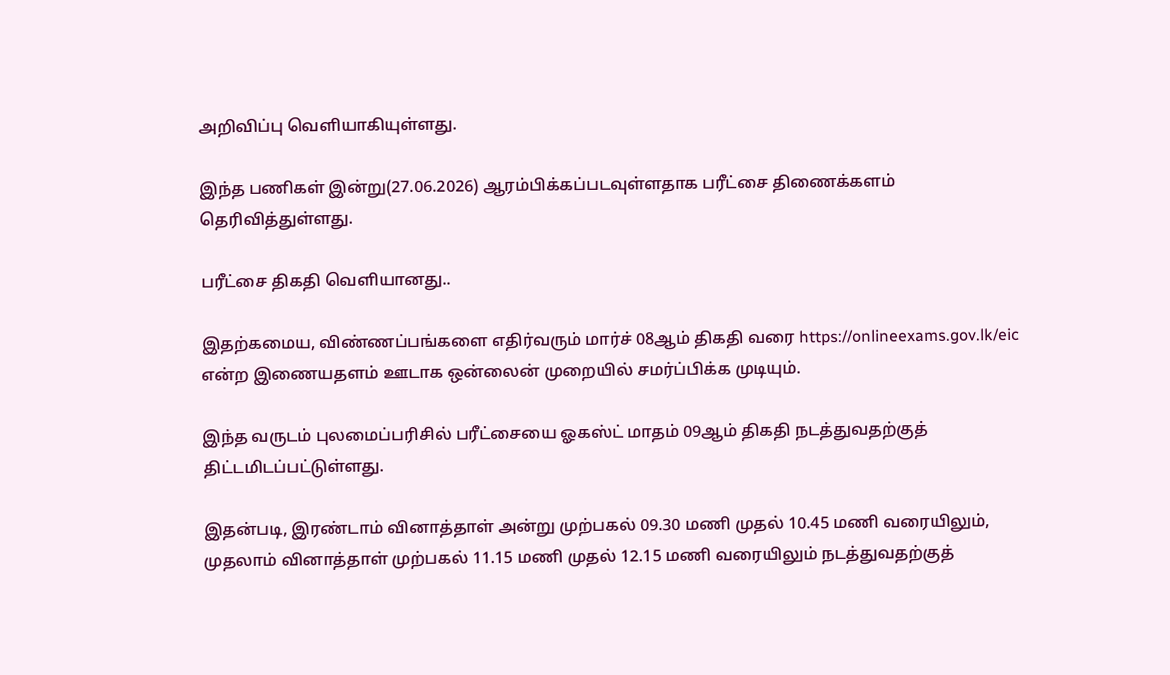அறிவிப்பு வெளியாகியுள்ளது.

இந்த பணிகள் இன்று(27.06.2026) ஆரம்பிக்கப்படவுள்ளதாக பரீட்சை திணைக்களம் தெரிவித்துள்ளது.

பரீட்சை திகதி வெளியானது..

இதற்கமைய, விண்ணப்பங்களை எதிர்வரும் மார்ச் 08ஆம் திகதி வரை https://onlineexams.gov.lk/eic என்ற இணையதளம் ஊடாக ஒன்லைன் முறையில் சமர்ப்பிக்க முடியும்.

இந்த வருடம் புலமைப்பரிசில் பரீட்சையை ஓகஸ்ட் மாதம் 09ஆம் திகதி நடத்துவதற்குத் திட்டமிடப்பட்டுள்ளது.

இதன்படி, இரண்டாம் வினாத்தாள் அன்று முற்பகல் 09.30 மணி முதல் 10.45 மணி வரையிலும், முதலாம் வினாத்தாள் முற்பகல் 11.15 மணி முதல் 12.15 மணி வரையிலும் நடத்துவதற்குத்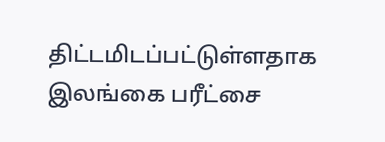திட்டமிடப்பட்டுள்ளதாக இலங்கை பரீட்சை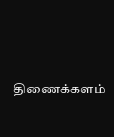திணைக்களம்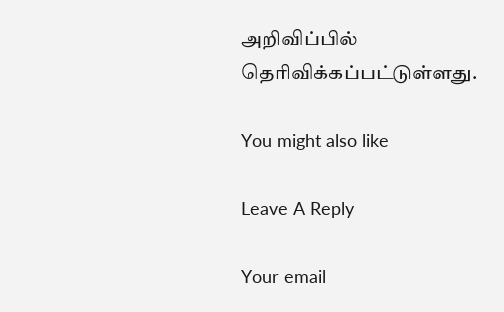அறிவிப்பில் தெரிவிக்கப்பட்டுள்ளது.

You might also like

Leave A Reply

Your email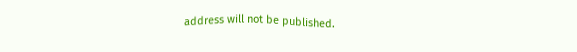address will not be published.